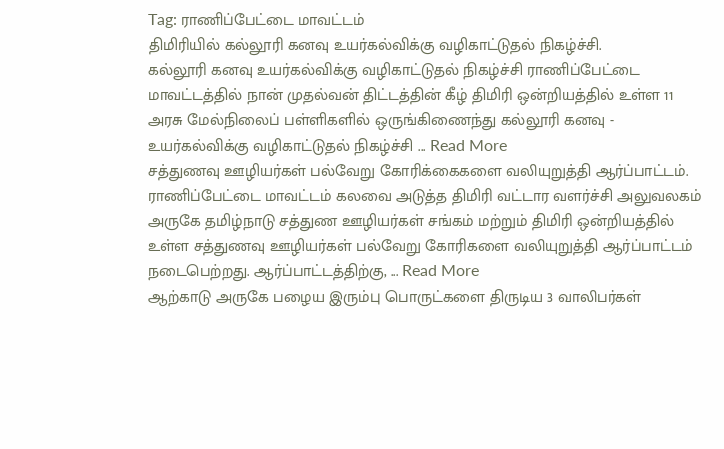Tag: ராணிப்பேட்டை மாவட்டம்
திமிரியில் கல்லூரி கனவு உயர்கல்விக்கு வழிகாட்டுதல் நிகழ்ச்சி.
கல்லூரி கனவு உயர்கல்விக்கு வழிகாட்டுதல் நிகழ்ச்சி ராணிப்பேட்டை மாவட்டத்தில் நான் முதல்வன் திட்டத்தின் கீழ் திமிரி ஒன்றியத்தில் உள்ள 11 அரசு மேல்நிலைப் பள்ளிகளில் ஒருங்கிணைந்து கல்லூரி கனவு - உயர்கல்விக்கு வழிகாட்டுதல் நிகழ்ச்சி ... Read More
சத்துணவு ஊழியர்கள் பல்வேறு கோரிக்கைகளை வலியுறுத்தி ஆர்ப்பாட்டம்.
ராணிப்பேட்டை மாவட்டம் கலவை அடுத்த திமிரி வட்டார வளர்ச்சி அலுவலகம் அருகே தமிழ்நாடு சத்துண ஊழியர்கள் சங்கம் மற்றும் திமிரி ஒன்றியத்தில் உள்ள சத்துணவு ஊழியர்கள் பல்வேறு கோரிகளை வலியுறுத்தி ஆர்ப்பாட்டம் நடைபெற்றது. ஆர்ப்பாட்டத்திற்கு, ... Read More
ஆற்காடு அருகே பழைய இரும்பு பொருட்களை திருடிய 3 வாலிபர்கள்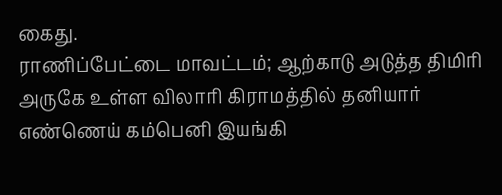கைது.
ராணிப்பேட்டை மாவட்டம்; ஆற்காடு அடுத்த திமிரி அருகே உள்ள விலாரி கிராமத்தில் தனியார் எண்ணெய் கம்பெனி இயங்கி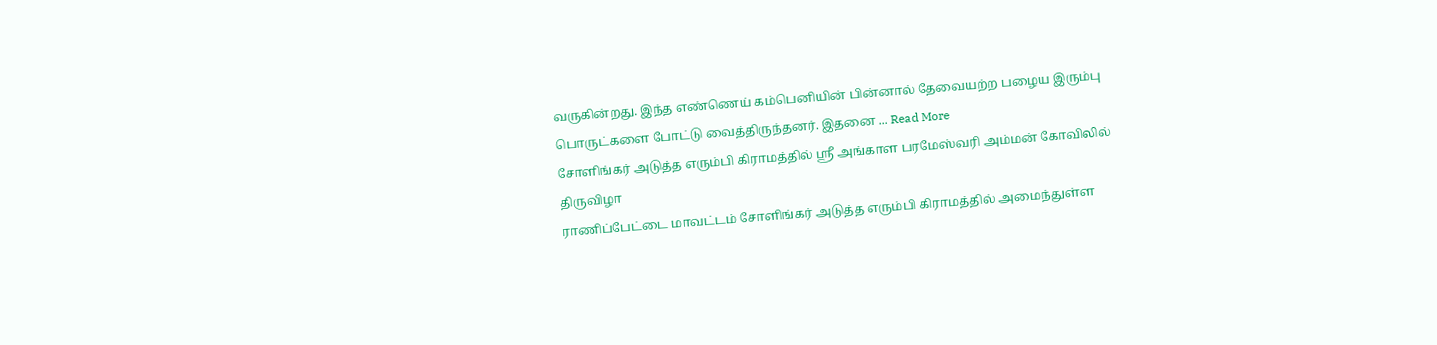வருகின்றது. இந்த எண்ணெய் கம்பெனியின் பின்னால் தேவையற்ற பழைய இரும்பு பொருட்களை போட்டு வைத்திருந்தனர். இதனை ... Read More
சோளிங்கர் அடுத்த எரும்பி கிராமத்தில் ஸ்ரீ அங்காள பரமேஸ்வரி அம்மன் கோவிலில் திருவிழா
ராணிப்பேட்டை மாவட்டம் சோளிங்கர் அடுத்த எரும்பி கிராமத்தில் அமைந்துள்ள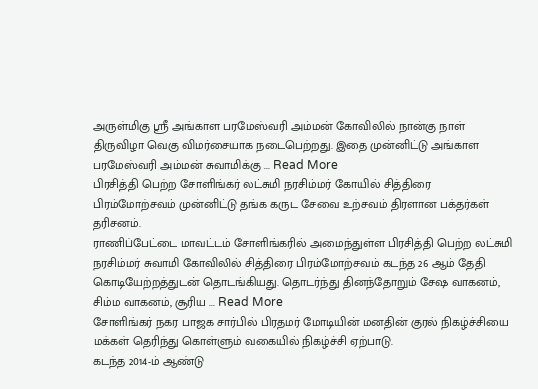அருள்மிகு ஸ்ரீ அங்காள பரமேஸ்வரி அம்மன் கோவிலில் நான்கு நாள் திருவிழா வெகு விமர்சையாக நடைபெற்றது. இதை முன்னிட்டு அங்காள பரமேஸ்வரி அம்மன் சுவாமிக்கு ... Read More
பிரசித்தி பெற்ற சோளிங்கர் லட்சுமி நரசிம்மர் கோயில் சித்திரை பிரம்மோற்சவம் முன்னிட்டு தங்க கருட சேவை உற்சவம் திரளான பக்தர்கள் தரிசனம்.
ராணிப்பேட்டை மாவட்டம் சோளிங்கரில் அமைந்துள்ள பிரசித்தி பெற்ற லட்சுமி நரசிம்மர் சுவாமி கோவிலில் சித்திரை பிரம்மோற்சவம் கடந்த 26 ஆம் தேதி கொடியேற்றத்துடன் தொடங்கியது. தொடர்ந்து தினந்தோறும் சேஷ வாகனம், சிம்ம வாகனம், சூரிய ... Read More
சோளிங்கர் நகர பாஜக சார்பில் பிரதமர் மோடியின் மனதின் குரல் நிகழ்ச்சியை மக்கள் தெரிந்து கொள்ளும் வகையில் நிகழ்ச்சி ஏற்பாடு.
கடந்த 2014-ம் ஆண்டு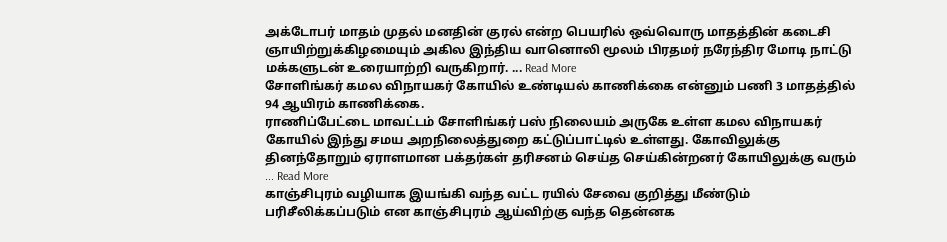அக்டோபர் மாதம் முதல் மனதின் குரல் என்ற பெயரில் ஒவ்வொரு மாதத்தின் கடைசி ஞாயிற்றுக்கிழமையும் அகில இந்திய வானொலி மூலம் பிரதமர் நரேந்திர மோடி நாட்டு மக்களுடன் உரையாற்றி வருகிறார். ... Read More
சோளிங்கர் கமல விநாயகர் கோயில் உண்டியல் காணிக்கை என்னும் பணி 3 மாதத்தில் 94 ஆயிரம் காணிக்கை.
ராணிப்பேட்டை மாவட்டம் சோளிங்கர் பஸ் நிலையம் அருகே உள்ள கமல விநாயகர் கோயில் இந்து சமய அறநிலைத்துறை கட்டுப்பாட்டில் உள்ளது. கோவிலுக்கு தினந்தோறும் ஏராளமான பக்தர்கள் தரிசனம் செய்த செய்கின்றனர் கோயிலுக்கு வரும் ... Read More
காஞ்சிபுரம் வழியாக இயங்கி வந்த வட்ட ரயில் சேவை குறித்து மீண்டும் பரிசீலிக்கப்படும் என காஞ்சிபுரம் ஆய்விற்கு வந்த தென்னக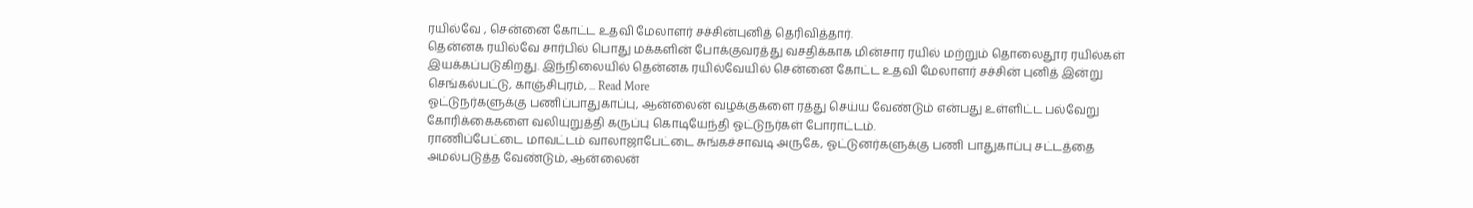ரயில்வே , சென்னை கோட்ட உதவி மேலாளர் சச்சின்புனித் தெரிவித்தார்.
தென்னக ரயில்வே சார்பில் பொது மக்களின் போக்குவரத்து வசதிக்காக மின்சார ரயில் மற்றும் தொலைதூர ரயில்கள் இயக்கப்படுகிறது. இந்நிலையில் தென்னக ரயில்வேயில் சென்னை கோட்ட உதவி மேலாளர் சச்சின் புனித் இன்று செங்கல்பட்டு, காஞ்சிபுரம், ... Read More
ஓட்டுநர்களுக்கு பணிப்பாதுகாப்பு, ஆன்லைன் வழக்குகளை ரத்து செய்ய வேண்டும் என்பது உள்ளிட்ட பல்வேறு கோரிக்கைகளை வலியுறுத்தி கருப்பு கொடியேந்தி ஓட்டுநர்கள் போராட்டம்.
ராணிப்பேட்டை மாவட்டம் வாலாஜாபேட்டை சுங்கச்சாவடி அருகே, ஓட்டுனர்களுக்கு பணி பாதுகாப்பு சட்டத்தை அமல்படுத்த வேண்டும், ஆன்லைன்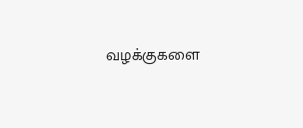வழக்குகளை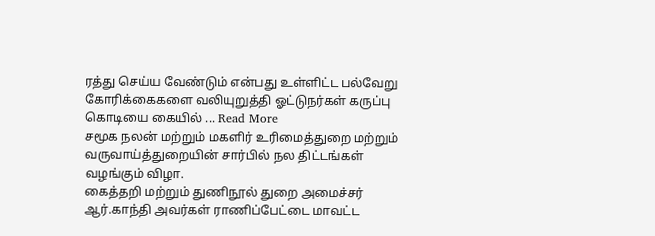ரத்து செய்ய வேண்டும் என்பது உள்ளிட்ட பல்வேறு கோரிக்கைகளை வலியுறுத்தி ஓட்டுநர்கள் கருப்பு கொடியை கையில் ... Read More
சமூக நலன் மற்றும் மகளிர் உரிமைத்துறை மற்றும் வருவாய்த்துறையின் சார்பில் நல திட்டங்கள் வழங்கும் விழா.
கைத்தறி மற்றும் துணிநூல் துறை அமைச்சர் ஆர்.காந்தி அவர்கள் ராணிப்பேட்டை மாவட்ட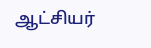ஆட்சியர்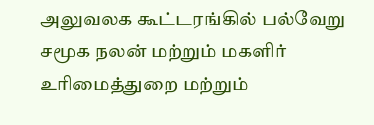அலுவலக கூட்டரங்கில் பல்வேறு சமூக நலன் மற்றும் மகளிர் உரிமைத்துறை மற்றும்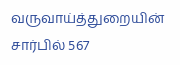வருவாய்த்துறையின் சார்பில் 567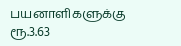பயனாளிகளுக்கு ரூ.3.63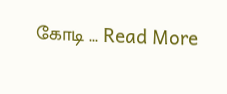கோடி ... Read More